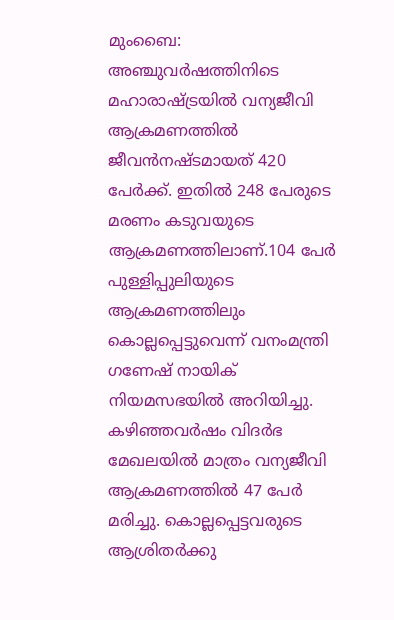മുംബൈ: അഞ്ചുവർഷത്തിനിടെ മഹാരാഷ്ട്രയിൽ വന്യജീവി ആക്രമണത്തിൽ ജീവൻനഷ്ടമായത് 420 പേർക്ക്. ഇതിൽ 248 പേരുടെ മരണം കടുവയുടെ ആക്രമണത്തിലാണ്.104 പേർ പുള്ളിപ്പുലിയുടെ ആക്രമണത്തിലും കൊല്ലപ്പെട്ടുവെന്ന് വനംമന്ത്രി ഗണേഷ് നായിക് നിയമസഭയിൽ അറിയിച്ചു.
കഴിഞ്ഞവർഷം വിദർഭ മേഖലയിൽ മാത്രം വന്യജീവി ആക്രമണത്തിൽ 47 പേർ മരിച്ചു. കൊല്ലപ്പെട്ടവരുടെ ആശ്രിതർക്കു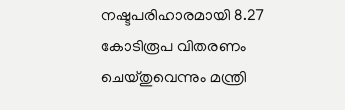നഷ്ടപരിഹാരമായി 8.27 കോടിരൂപ വിതരണം ചെയ്തുവെന്നും മന്ത്രി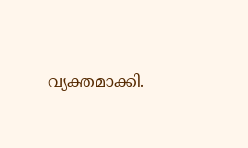വ്യക്തമാക്കി.